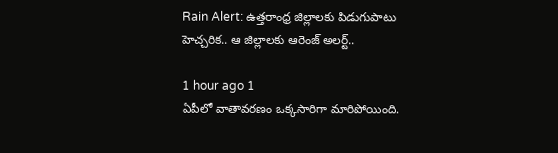Rain Alert: ఉత్తరాంధ్ర జిల్లాలకు పిడుగుపాటు హెచ్చరిక.. ఆ జిల్లాలకు ఆరెంజ్ అలర్ట్..

1 hour ago 1
ఏపీలో వాతావరణం ఒక్కసారిగా మారిపోయింది.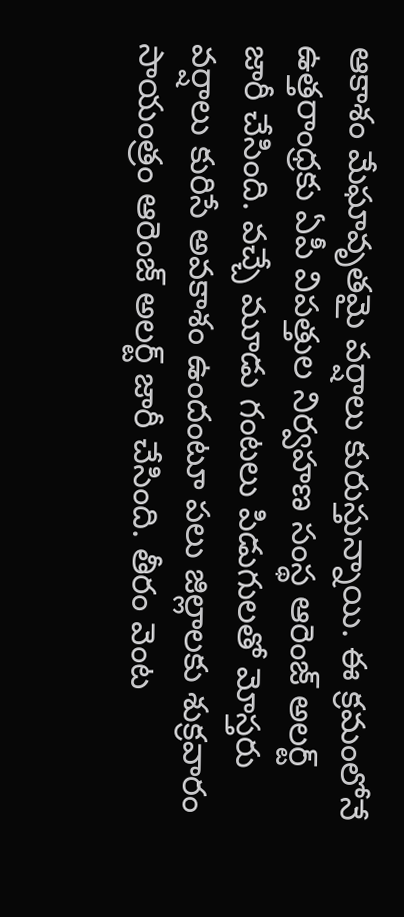ఆకాశం మేఘావృతమై వర్షాలు కురుస్తున్నాయి. ఈ క్రమంలోనే ఉత్తరాంధ్రకు ఏపీ విపత్తుల నిర్వహణ సంస్థ ఆరెంజ్ అలర్ట్ జారీ చేసింది. వచ్చే మూడు గంటలు పిడుగులతో మోస్తరు వర్షాలు కురిసే అవకాశం ఉందంటూ పలు జిల్లాలకు శుక్రవారం సాయంత్రం ఆరెంజ్ అలర్ట్ జారీ చేసింది. తీరం వెంట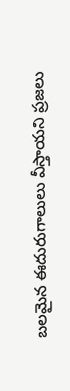బలమైన ఈదురుగాలులు వీస్తాయని ప్రజలు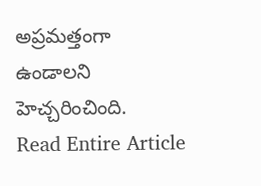అప్రమత్తంగా ఉండాలని హెచ్చరించింది.
Read Entire Article